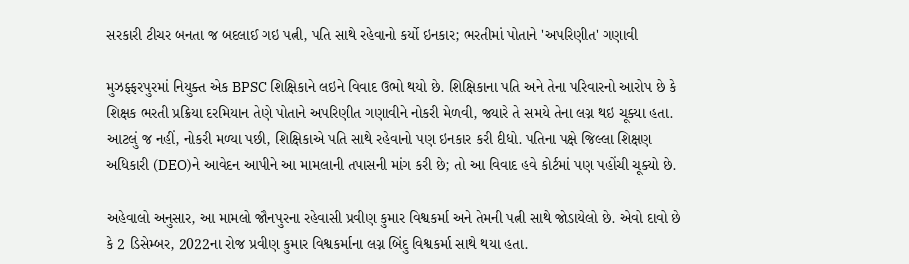સરકારી ટીચર બનતા જ બદલાઈ ગઇ પત્ની, પતિ સાથે રહેવાનો કર્યો ઇનકાર; ભરતીમાં પોતાને 'અપરિણીત' ગણાવી

મુઝફ્ફરપુરમાં નિયુક્ત એક BPSC શિક્ષિકાને લઇને વિવાદ ઉભો થયો છે. શિક્ષિકાના પતિ અને તેના પરિવારનો આરોપ છે કે શિક્ષક ભરતી પ્રક્રિયા દરમિયાન તેણે પોતાને અપરિણીત ગણાવીને નોકરી મેળવી, જ્યારે તે સમયે તેના લગ્ન થઇ ચૂક્યા હતા. આટલું જ નહીં, નોકરી મળ્યા પછી, શિક્ષિકાએ પતિ સાથે રહેવાનો પણ ઇનકાર કરી દીધો. પતિના પક્ષે જિલ્લા શિક્ષણ અધિકારી (DEO)ને આવેદન આપીને આ મામલાની તપાસની માંગ કરી છે; તો આ વિવાદ હવે કોર્ટમાં પણ પહોંચી ચૂક્યો છે.

અહેવાલો અનુસાર, આ મામલો જૌનપુરના રહેવાસી પ્રવીણ કુમાર વિશ્વકર્મા અને તેમની પત્ની સાથે જોડાયેલો છે. એવો દાવો છે કે 2 ડિસેમ્બર, 2022ના રોજ પ્રવીણ કુમાર વિશ્વકર્માના લગ્ન બિંદુ વિશ્વકર્મા સાથે થયા હતા.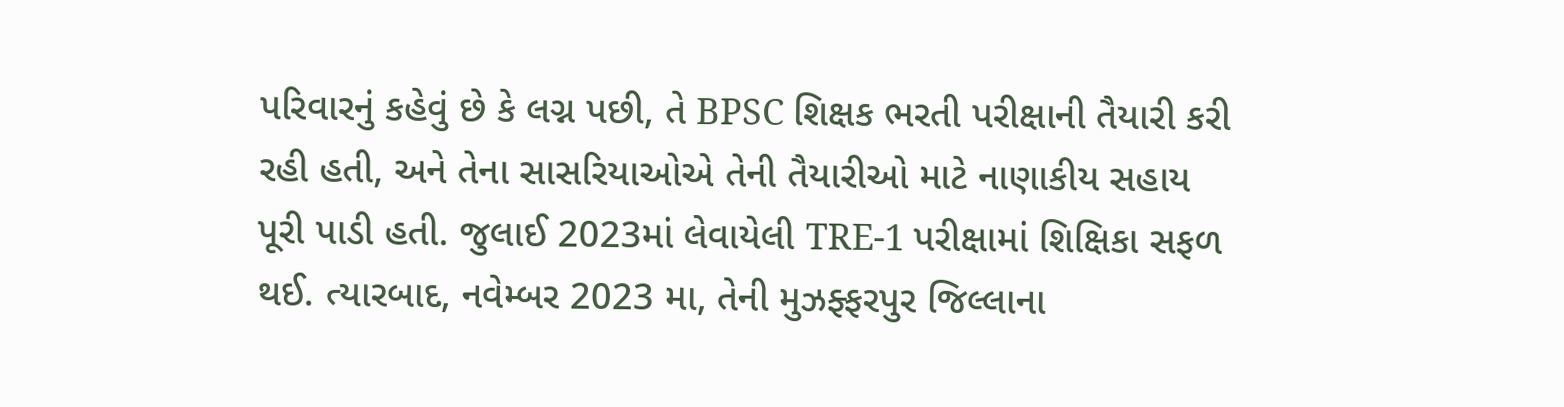પરિવારનું કહેવું છે કે લગ્ન પછી, તે BPSC શિક્ષક ભરતી પરીક્ષાની તૈયારી કરી રહી હતી, અને તેના સાસરિયાઓએ તેની તૈયારીઓ માટે નાણાકીય સહાય પૂરી પાડી હતી. જુલાઈ 2023માં લેવાયેલી TRE-1 પરીક્ષામાં શિક્ષિકા સફળ થઈ. ત્યારબાદ, નવેમ્બર 2023 મા, તેની મુઝફ્ફરપુર જિલ્લાના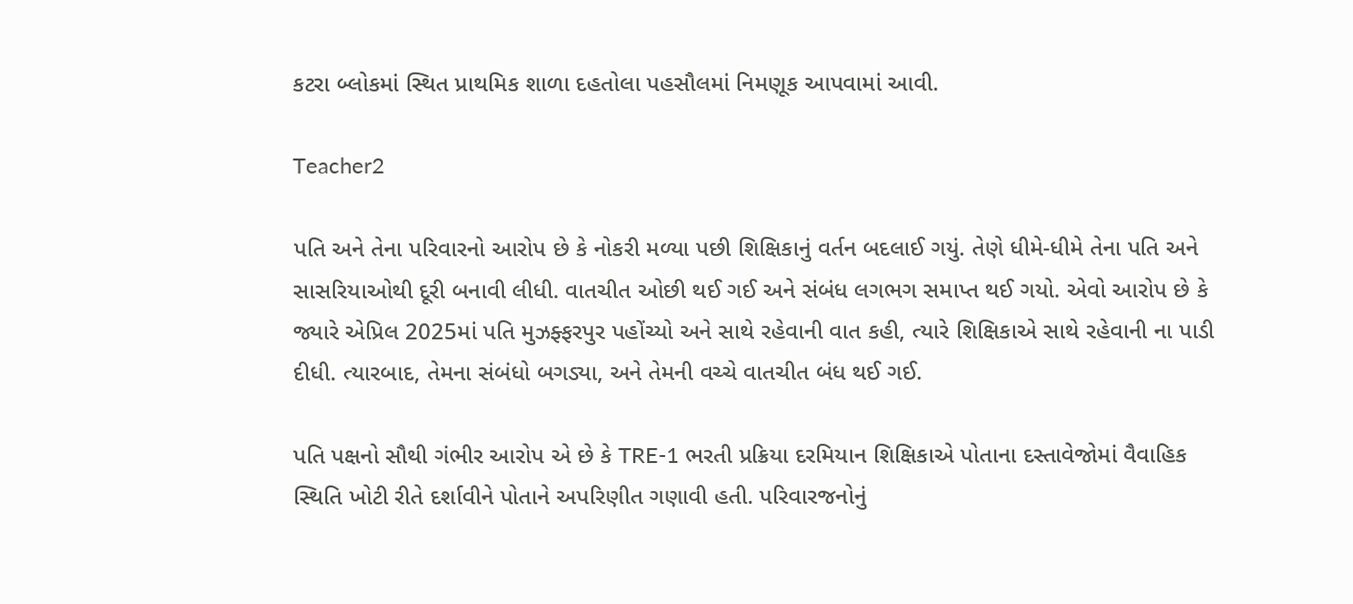કટરા બ્લોકમાં સ્થિત પ્રાથમિક શાળા દહતોલા પહસૌલમાં નિમણૂક આપવામાં આવી.

Teacher2

પતિ અને તેના પરિવારનો આરોપ છે કે નોકરી મળ્યા પછી શિક્ષિકાનું વર્તન બદલાઈ ગયું. તેણે ધીમે-ધીમે તેના પતિ અને સાસરિયાઓથી દૂરી બનાવી લીધી. વાતચીત ઓછી થઈ ગઈ અને સંબંધ લગભગ સમાપ્ત થઈ ગયો. એવો આરોપ છે કે જ્યારે એપ્રિલ 2025માં પતિ મુઝફ્ફરપુર પહોંચ્યો અને સાથે રહેવાની વાત કહી, ત્યારે શિક્ષિકાએ સાથે રહેવાની ના પાડી દીધી. ત્યારબાદ, તેમના સંબંધો બગડ્યા, અને તેમની વચ્ચે વાતચીત બંધ થઈ ગઈ.

પતિ પક્ષનો સૌથી ગંભીર આરોપ એ છે કે TRE-1 ભરતી પ્રક્રિયા દરમિયાન શિક્ષિકાએ પોતાના દસ્તાવેજોમાં વૈવાહિક સ્થિતિ ખોટી રીતે દર્શાવીને પોતાને અપરિણીત ગણાવી હતી. પરિવારજનોનું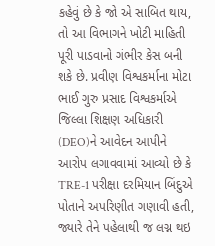કહેવું છે કે જો એ સાબિત થાય, તો આ વિભાગને ખોટી માહિતી પૂરી પાડવાનો ગંભીર કેસ બની શકે છે. પ્રવીણ વિશ્વકર્માના મોટા ભાઈ ગુરુ પ્રસાદ વિશ્વકર્માએ જિલ્લા શિક્ષણ અધિકારી (DEO)ને આવેદન આપીને આરોપ લગાવવામાં આવ્યો છે કે TRE-1 પરીક્ષા દરમિયાન બિંદુએ પોતાને અપરિણીત ગણાવી હતી, જ્યારે તેને પહેલાથી જ લગ્ન થઇ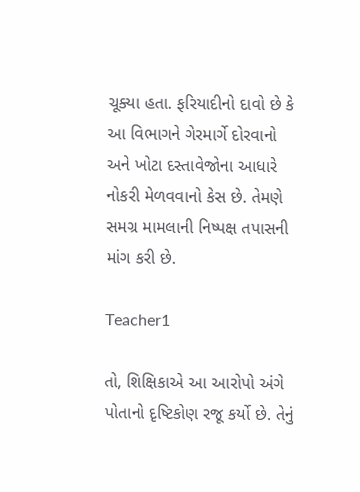ચૂક્યા હતા. ફરિયાદીનો દાવો છે કે આ વિભાગને ગેરમાર્ગે દોરવાનો અને ખોટા દસ્તાવેજોના આધારે નોકરી મેળવવાનો કેસ છે. તેમણે સમગ્ર મામલાની નિષ્પક્ષ તપાસની માંગ કરી છે.

Teacher1

તો, શિક્ષિકાએ આ આરોપો અંગે પોતાનો દૃષ્ટિકોણ રજૂ કર્યો છે. તેનું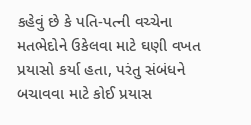કહેવું છે કે પતિ-પત્ની વચ્ચેના મતભેદોને ઉકેલવા માટે ઘણી વખત પ્રયાસો કર્યા હતા, પરંતુ સંબંધને બચાવવા માટે કોઈ પ્રયાસ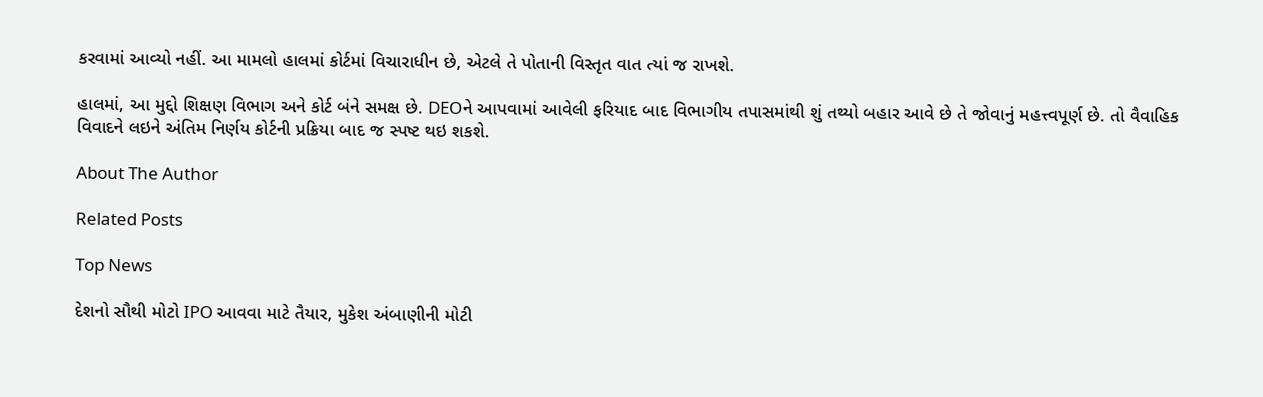કરવામાં આવ્યો નહીં. આ મામલો હાલમાં કોર્ટમાં વિચારાધીન છે, એટલે તે પોતાની વિસ્તૃત વાત ત્યાં જ રાખશે.

હાલમાં, આ મુદ્દો શિક્ષણ વિભાગ અને કોર્ટ બંને સમક્ષ છે. DEOને આપવામાં આવેલી ફરિયાદ બાદ વિભાગીય તપાસમાંથી શું તથ્યો બહાર આવે છે તે જોવાનું મહત્ત્વપૂર્ણ છે. તો વૈવાહિક વિવાદને લઇને અંતિમ નિર્ણય કોર્ટની પ્રક્રિયા બાદ જ સ્પષ્ટ થઇ શકશે.

About The Author

Related Posts

Top News

દેશનો સૌથી મોટો IPO આવવા માટે તૈયાર, મુકેશ અંબાણીની મોટી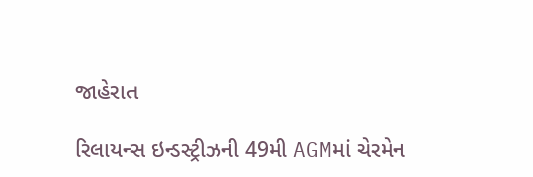જાહેરાત

રિલાયન્સ ઇન્ડસ્ટ્રીઝની 49મી AGMમાં ચેરમેન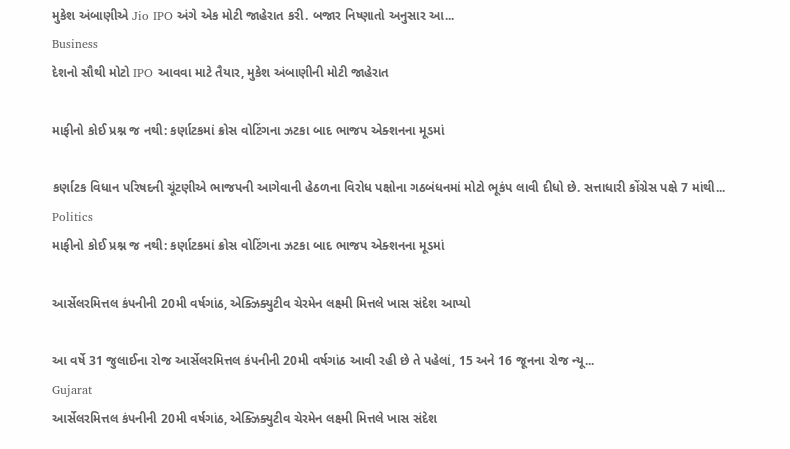મુકેશ અંબાણીએ Jio IPO અંગે એક મોટી જાહેરાત કરી. બજાર નિષ્ણાતો અનુસાર આ...
Business
દેશનો સૌથી મોટો IPO આવવા માટે તૈયાર, મુકેશ અંબાણીની મોટી જાહેરાત

માફીનો કોઈ પ્રશ્ન જ નથી: કર્ણાટકમાં ક્રોસ વોટિંગના ઝટકા બાદ ભાજપ એક્શનના મૂડમાં

કર્ણાટક વિધાન પરિષદની ચૂંટણીએ ભાજપની આગેવાની હેઠળના વિરોધ પક્ષોના ગઠબંધનમાં મોટો ભૂકંપ લાવી દીધો છે. સત્તાધારી કોંગ્રેસ પક્ષે 7 માંથી...
Politics
માફીનો કોઈ પ્રશ્ન જ નથી: કર્ણાટકમાં ક્રોસ વોટિંગના ઝટકા બાદ ભાજપ એક્શનના મૂડમાં

આર્સેલરમિત્તલ કંપનીની 20મી વર્ષગાંઠ, એક્ઝિક્યુટીવ ચેરમેન લક્ષ્મી મિત્તલે ખાસ સંદેશ આપ્યો

આ વર્ષે 31 જુલાઈના રોજ આર્સેલરમિત્તલ કંપનીની 20મી વર્ષગાંઠ આવી રહી છે તે પહેલાં, 15 અને 16 જૂનના રોજ ન્યૂ...
Gujarat
આર્સેલરમિત્તલ કંપનીની 20મી વર્ષગાંઠ, એક્ઝિક્યુટીવ ચેરમેન લક્ષ્મી મિત્તલે ખાસ સંદેશ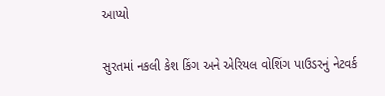આપ્યો

સુરતમાં નકલી કેશ કિંગ અને એરિયલ વોશિંગ પાઉડરનું નેટવર્ક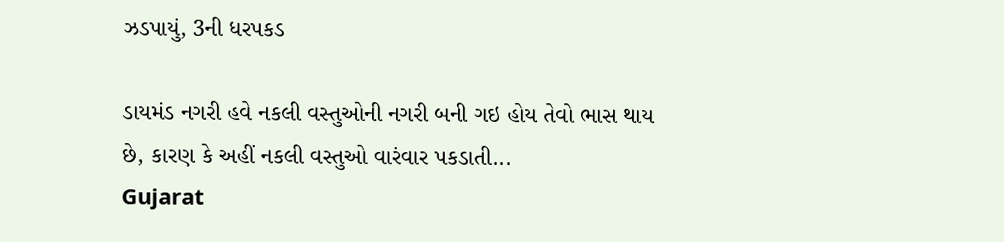ઝડપાયું, 3ની ધરપકડ

ડાયમંડ નગરી હવે નકલી વસ્તુઓની નગરી બની ગઇ હોય તેવો ભાસ થાય છે, કારણ કે અહીં નકલી વસ્તુઓ વારંવાર પકડાતી...
Gujarat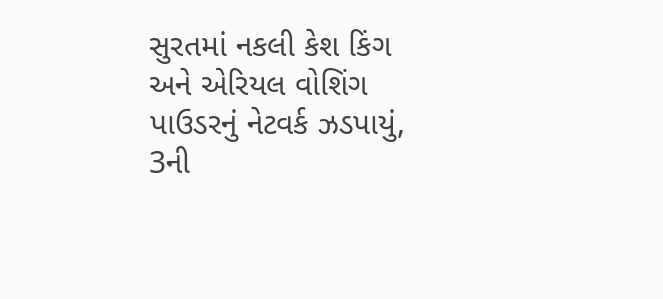સુરતમાં નકલી કેશ કિંગ અને એરિયલ વોશિંગ પાઉડરનું નેટવર્ક ઝડપાયું, 3ની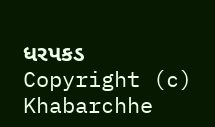ધરપકડ
Copyright (c) Khabarchhe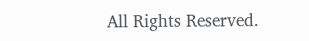All Rights Reserved.